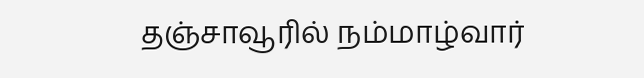தஞ்சாவூரில் நம்மாழ்வார்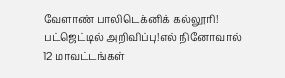வேளாண் பாலிடெக்னிக் கல்லூரி! பட்ஜெட்டில் அறிவிப்பு!எல் நினோவால் 12 மாவட்டங்கள்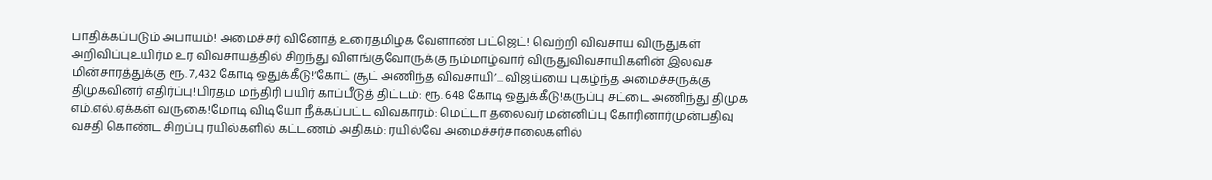பாதிக்கப்படும் அபாயம்! அமைச்சர் வினோத் உரைதமிழக வேளாண் பட்ஜெட்! வெற்றி விவசாய விருதுகள் அறிவிப்புஉயிர்ம உர விவசாயத்தில் சிறந்து விளங்குவோருக்கு நம்மாழ்வார் விருதுவிவசாயிகளின் இலவச மின்சாரத்துக்கு ரூ. 7,432 கோடி ஒதுக்கீடு!‘கோட் சூட் அணிந்த விவசாயி’... விஜய்யை புகழ்ந்த அமைச்சருக்கு திமுகவினர் எதிர்ப்பு!பிரதம மந்திரி பயிர் காப்பீடுத் திட்டம்: ரூ. 648 கோடி ஒதுக்கீடு!கருப்பு சட்டை அணிந்து திமுக எம்.எல்.ஏக்கள் வருகை!மோடி விடியோ நீக்கப்பட்ட விவகாரம்: மெட்டா தலைவர் மன்னிப்பு கோரினார்முன்பதிவு வசதி கொண்ட சிறப்பு ரயில்களில் கட்டணம் அதிகம்: ரயில்வே அமைச்சர்சாலைகளில்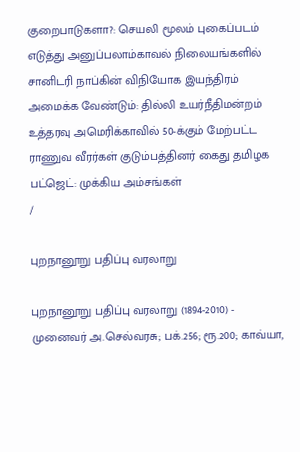குறைபாடுகளா?: செயலி மூலம் புகைப்படம் எடுத்து அனுப்பலாம்காவல் நிலையங்களில் சானிடரி நாப்கின் விநியோக இயந்திரம் அமைக்க வேண்டும்: தில்லி உயர்நீதிமன்றம் உத்தரவு அமெரிக்காவில் 50-க்கும் மேற்பட்ட ராணுவ வீரர்கள் குடும்பத்தினர் கைது தமிழக பட்ஜெட்: முக்கிய அம்சங்கள்
/

புறநானூறு பதிப்பு வரலாறு

புறநானூறு பதிப்பு வரலாறு (1894-2010) - முனைவர் அ.செல்வரசு; பக்.256; ரூ.200; காவ்யா,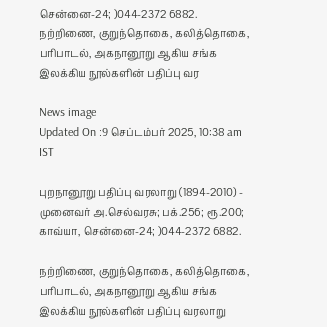சென்னை-24; )044-2372 6882. நற்றிணை, குறுந்தொகை, கலித்தொகை, பரிபாடல், அகநானூறு ஆகிய சங்க இலக்கிய நூல்களின் பதிப்பு வர

News image
Updated On :9 செப்டம்பர் 2025, 10:38 am IST

புறநானூறு பதிப்பு வரலாறு (1894-2010) - முனைவர் அ.செல்வரசு; பக்.256; ரூ.200; காவ்யா, சென்னை-24; )044-2372 6882.

நற்றிணை, குறுந்தொகை, கலித்தொகை, பரிபாடல், அகநானூறு ஆகிய சங்க இலக்கிய நூல்களின் பதிப்பு வரலாறு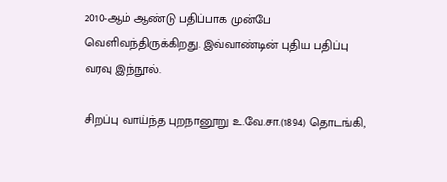2010-ஆம் ஆண்டு பதிப்பாக முன்பே வெளிவந்திருக்கிறது. இவ்வாண்டின் புதிய பதிப்பு வரவு இந்நூல்.

சிறப்பு வாய்ந்த புறநானூறு உ.வே.சா.(1894) தொடங்கி,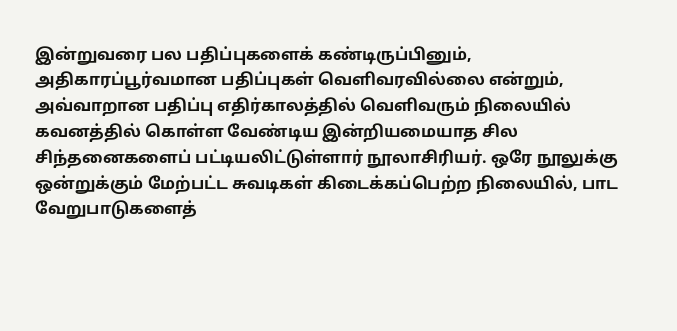இன்றுவரை பல பதிப்புகளைக் கண்டிருப்பினும், அதிகாரப்பூர்வமான பதிப்புகள் வெளிவரவில்லை என்றும், அவ்வாறான பதிப்பு எதிர்காலத்தில் வெளிவரும் நிலையில் கவனத்தில் கொள்ள வேண்டிய இன்றியமையாத சில சிந்தனைகளைப் பட்டியலிட்டுள்ளார் நூலாசிரியர். ஒரே நூலுக்கு ஒன்றுக்கும் மேற்பட்ட சுவடிகள் கிடைக்கப்பெற்ற நிலையில், பாட வேறுபாடுகளைத்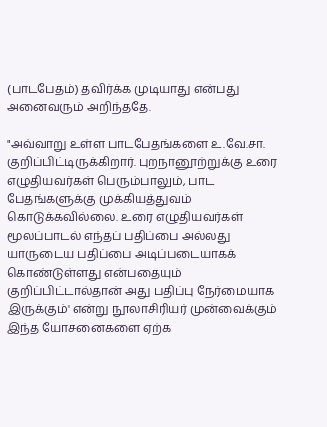(பாடபேதம்) தவிர்க்க முடியாது என்பது அனைவரும் அறிந்ததே.

"அவ்வாறு உள்ள பாடபேதங்களை உ.வே.சா. குறிப்பிட்டிருக்கிறார். புறநானூற்றுக்கு உரை எழுதியவர்கள் பெரும்பாலும், பாட பேதங்களுக்கு முக்கியத்துவம் கொடுக்கவில்லை. உரை எழுதியவர்கள் மூலப்பாடல் எந்தப் பதிப்பை அல்லது யாருடைய பதிப்பை அடிப்படையாகக் கொண்டுள்ளது என்பதையும் குறிப்பிட்டால்தான் அது பதிப்பு நேர்மையாக இருக்கும்' என்று நூலாசிரியர் முன்வைக்கும் இந்த யோசனைகளை ஏற்க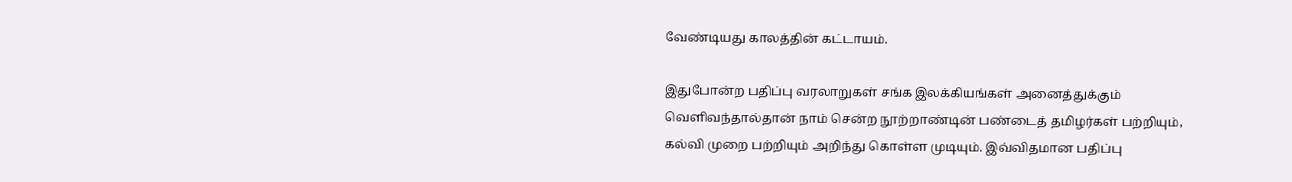வேண்டியது காலத்தின் கட்டாயம்.

இதுபோன்ற பதிப்பு வரலாறுகள் சங்க இலக்கியங்கள் அனைத்துக்கும் வெளிவந்தால்தான் நாம் சென்ற நூற்றாண்டின் பண்டைத் தமிழர்கள் பற்றியும், கல்வி முறை பற்றியும் அறிந்து கொள்ள முடியும். இவ்விதமான பதிப்பு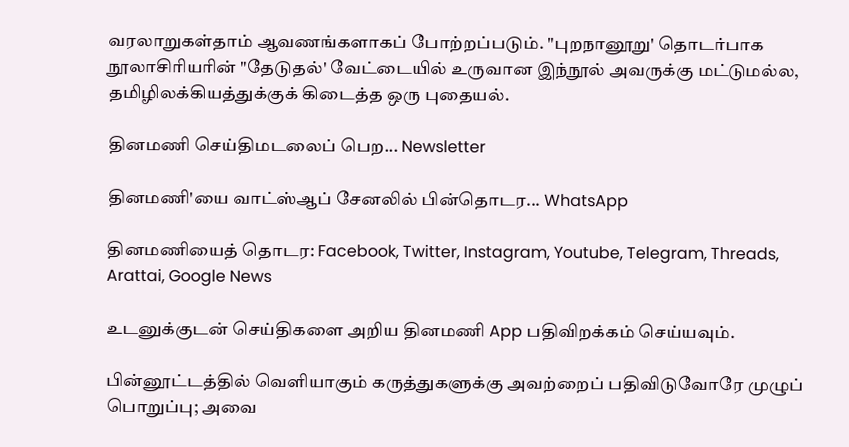வரலாறுகள்தாம் ஆவணங்களாகப் போற்றப்படும். "புறநானூறு' தொடர்பாக நூலாசிரியரின் "தேடுதல்' வேட்டையில் உருவான இந்நூல் அவருக்கு மட்டுமல்ல, தமிழிலக்கியத்துக்குக் கிடைத்த ஒரு புதையல்.

தினமணி செய்திமடலைப் பெற... Newsletter

தினமணி'யை வாட்ஸ்ஆப் சேனலில் பின்தொடர... WhatsApp

தினமணியைத் தொடர: Facebook, Twitter, Instagram, Youtube, Telegram, Threads, Arattai, Google News

உடனுக்குடன் செய்திகளை அறிய தினமணி App பதிவிறக்கம் செய்யவும்.

பின்னூட்டத்தில் வெளியாகும் கருத்துகளுக்கு அவற்றைப் பதிவிடுவோரே முழுப் பொறுப்பு; அவை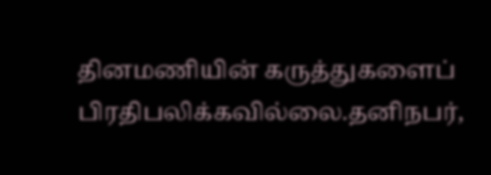தினமணியின் கருத்துகளைப் பிரதிபலிக்கவில்லை.தனிநபர்,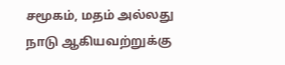சமூகம், மதம் அல்லது நாடு ஆகியவற்றுக்கு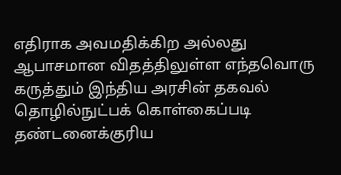எதிராக அவமதிக்கிற அல்லது ஆபாசமான விதத்திலுள்ள எந்தவொரு கருத்தும் இந்திய அரசின் தகவல் தொழில்நுட்பக் கொள்கைப்படி தண்டனைக்குரிய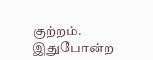குற்றம். இதுபோன்ற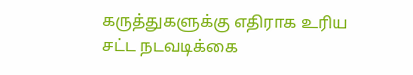கருத்துகளுக்கு எதிராக உரிய சட்ட நடவடிக்கை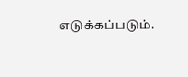எடுக்கப்படும்.